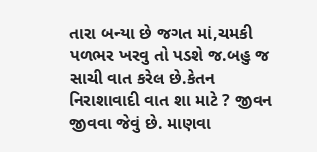તારા બન્યા છે જગત માં,ચમકી પળભર ખરવુ તો પડશે જ.બહુ જ સાચી વાત કરેલ છે.કેતન
નિરાશાવાદી વાત શા માટે ? જીવન જીવવા જેવું છે. માણવા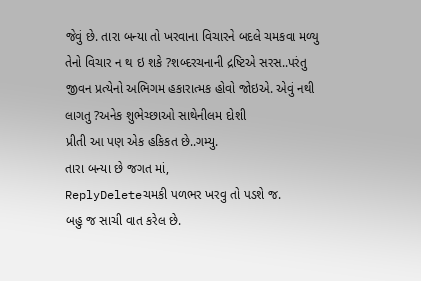જેવું છે. તારા બન્યા તો ખરવાના વિચારને બદલે ચમકવા મળ્યુ તેનો વિચાર ન થ ઇ શકે ?શબ્દરચનાની દ્રષ્ટિએ સરસ..પરંતુ જીવન પ્રત્યેનો અભિગમ હકારાત્મક હોવો જોઇએ. એવું નથી લાગતુ ?અનેક શુભેચ્છાઓ સાથેનીલમ દોશી
પ્રીતી આ પણ એક હકિકત છે..ગમ્યુ.
તારા બન્યા છે જગત માં,
ReplyDeleteચમકી પળભર ખરવુ તો પડશે જ.
બહુ જ સાચી વાત કરેલ છે.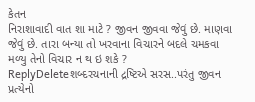કેતન
નિરાશાવાદી વાત શા માટે ? જીવન જીવવા જેવું છે. માણવા જેવું છે. તારા બન્યા તો ખરવાના વિચારને બદલે ચમકવા મળ્યુ તેનો વિચાર ન થ ઇ શકે ?
ReplyDeleteશબ્દરચનાની દ્રષ્ટિએ સરસ..પરંતુ જીવન પ્રત્યેનો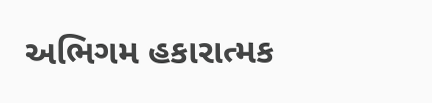અભિગમ હકારાત્મક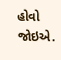હોવો જોઇએ.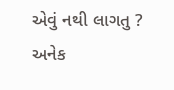એવું નથી લાગતુ ?
અનેક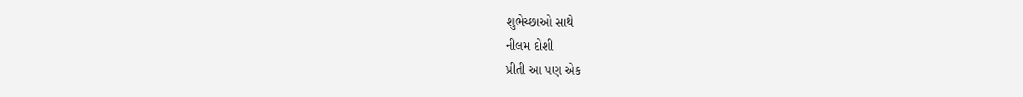શુભેચ્છાઓ સાથે
નીલમ દોશી
પ્રીતી આ પણ એક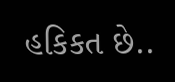હકિકત છે..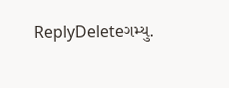ReplyDeleteગમ્યુ.